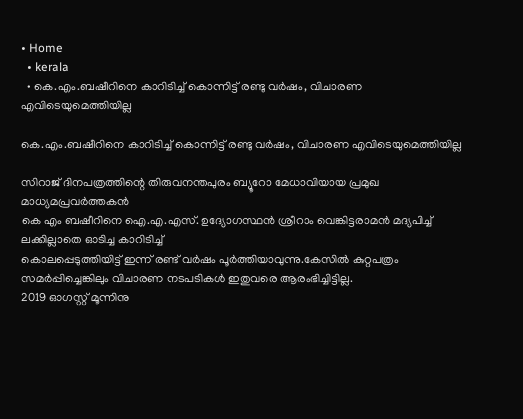• Home
  • kerala
  • കെ.എം.ബഷീറിനെ കാറിടിച്ച് കൊന്നിട്ട് രണ്ടു വര്‍ഷം, വിചാരണ എവിടെയുമെത്തിയില്ല

കെ.എം.ബഷീറിനെ കാറിടിച്ച് കൊന്നിട്ട് രണ്ടു വര്‍ഷം, വിചാരണ എവിടെയുമെത്തിയില്ല

സിറാജ് ദിനപത്രത്തിന്റെ തിരുവനന്തപുരം ബ്യൂറോ മേധാവിയായ പ്രമുഖ മാധ്യമപ്രവര്‍ത്തകന്‍
കെ എം ബഷീറിനെ ഐ.എ.എസ്. ഉദ്യോഗസ്ഥന്‍ ശ്രീറാം വെങ്കിട്ടരാമന്‍ മദ്യപിച്ച് ലക്കില്ലാതെ ഓടിച്ച കാറിടിച്ച്
കൊലപ്പെടുത്തിയിട്ട് ഇന്ന് രണ്ട് വർഷം പൂർത്തിയാവുന്നു.കേസിൽ കുറ്റപത്രം സമർപ്പിച്ചെങ്കിലും വിചാരണ നടപടികൾ ഇതുവരെ ആരംഭിച്ചിട്ടില്ല.
2019 ഓഗസ്റ്റ് മൂന്നിനു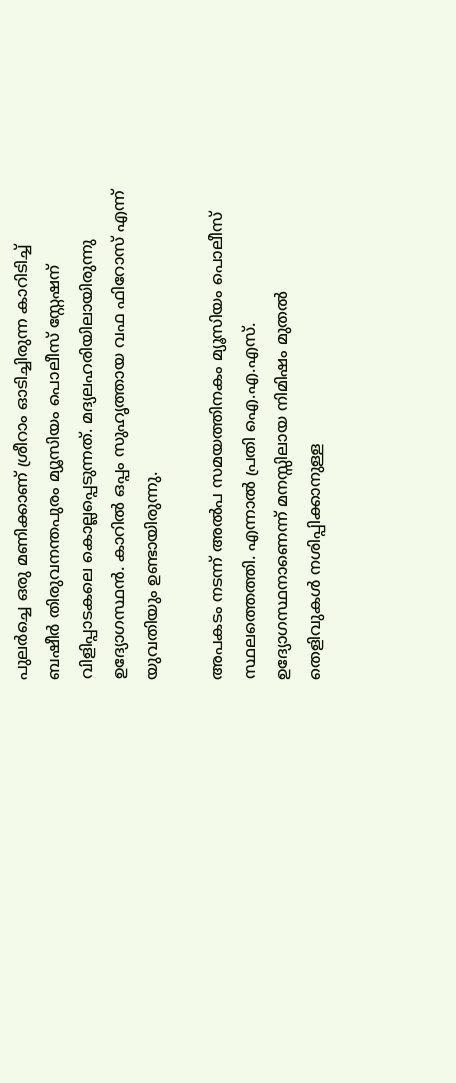പുലർച്ചെ ഒരു മണിക്കാണ് ശ്രീറാം ഓടിച്ചിരുന്ന കാറിടിച്ച് ബഷീര്‍ തിരുവനന്തപുരം മ്യൂസിയം പൊലീസ് സ്റ്റേഷന് വിളിപ്പാടകലെ കൊല്ലപ്പെടുന്നത്. മദ്യലഹരിയിലായിരുന്നു ഉദ്യോഗസ്ഥന്‍. കാറില്‍ ഒപ്പം സുഹൃത്തായ വഫ ഫിറോസ് എന്ന് യുവതിയും ഉണ്ടായിരുന്നു.

അപകടം നടന്ന് അല്‍പ സമയത്തിനകം മ്യൂസിയം പൊലീസ് സ്ഥലത്തെത്തി. എന്നാല്‍ പ്രതി ഐ.എ.എസ്. ഉദ്യോഗസ്ഥനാണെന്ന് മനസ്സിലായ നിമിഷം മുതല്‍ തെളിവുകള്‍ നശിപ്പിക്കാനുള്ള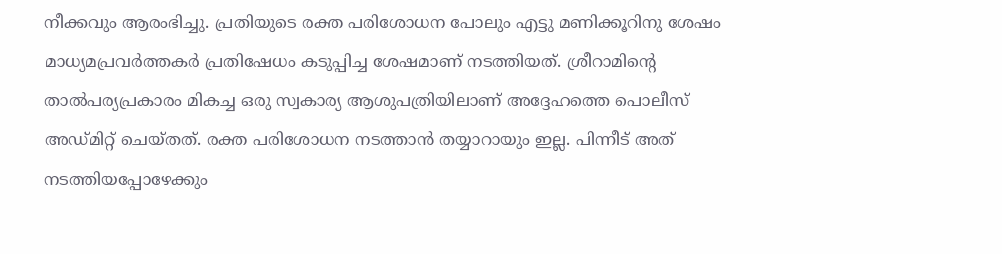നീക്കവും ആരംഭിച്ചു. പ്രതിയുടെ രക്ത പരിശോധന പോലും എട്ടു മണിക്കൂറിനു ശേഷം മാധ്യമപ്രവര്‍ത്തകര്‍ പ്രതിഷേധം കടുപ്പിച്ച ശേഷമാണ് നടത്തിയത്. ശ്രീറാമിന്റെ താല്‍പര്യപ്രകാരം മികച്ച ഒരു സ്വകാര്യ ആശുപത്രിയിലാണ് അദ്ദേഹത്തെ പൊലീസ് അഡ്മിറ്റ് ചെയ്തത്. രക്ത പരിശോധന നടത്താന്‍ തയ്യാറായും ഇല്ല. പിന്നീട് അത് നടത്തിയപ്പോഴേക്കും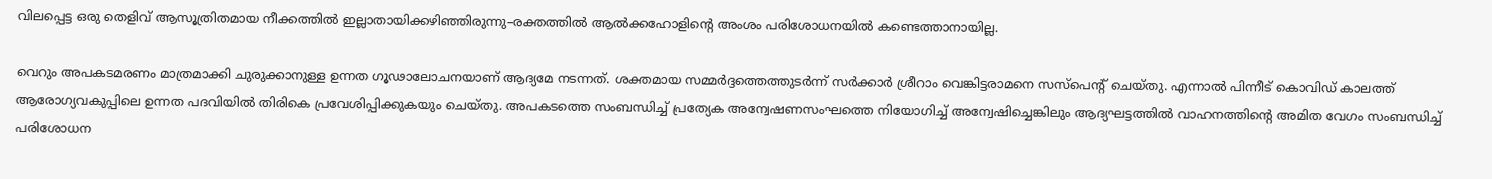വിലപ്പെട്ട ഒരു തെളിവ് ആസൂത്രിതമായ നീക്കത്തില്‍ ഇല്ലാതായിക്കഴിഞ്ഞിരുന്നു–രക്തത്തില്‍ ആല്‍ക്കഹോളിന്റെ അംശം പരിശോധനയില്‍ കണ്ടെത്താനായില്ല.

വെറും അപകടമരണം മാത്രമാക്കി ചുരുക്കാനുള്ള ഉന്നത ഗൂഢാലോചനയാണ് ആദ്യമേ നടന്നത്. ശക്തമായ സമ്മര്‍ദ്ദത്തെത്തുടര്‍ന്ന് സര്‍ക്കാര്‍ ശ്രീറാം വെങ്കിട്ടരാമനെ സസ്‌പെന്റ് ചെയ്തു. എന്നാല്‍ പിന്നീട് കൊവിഡ് കാലത്ത് ആരോഗ്യവകുപ്പിലെ ഉന്നത പദവിയില്‍ തിരികെ പ്രവേശിപ്പിക്കുകയും ചെയ്തു. അപകടത്തെ സംബന്ധിച്ച് പ്രത്യേക അന്വേഷണസംഘത്തെ നിയോഗിച്ച് അന്വേഷിച്ചെങ്കിലും ആദ്യഘട്ടത്തില്‍ വാഹനത്തിന്റെ അമിത വേഗം സംബന്ധിച്ച് പരിശോധന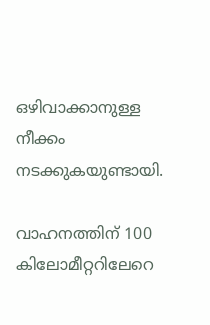ഒഴിവാക്കാനുള്ള നീക്കം നടക്കുകയുണ്ടായി.

വാഹനത്തിന് 100 കിലോമീറ്ററിലേറെ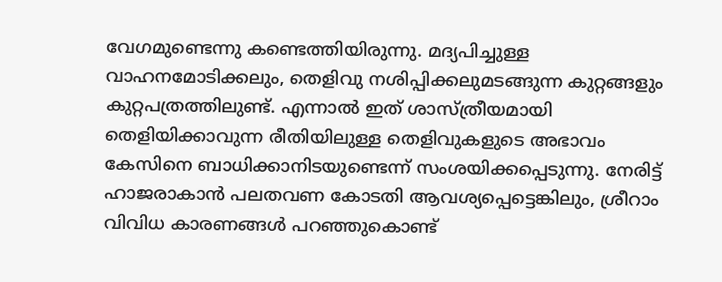വേഗമുണ്ടെന്നു കണ്ടെത്തിയിരുന്നു. മദ്യപിച്ചുള്ള വാഹനമോടിക്കലും, തെളിവു നശിപ്പിക്കലുമടങ്ങുന്ന കുറ്റങ്ങളും കുറ്റപത്രത്തിലുണ്ട്. എന്നാല്‍ ഇത് ശാസ്ത്രീയമായി തെളിയിക്കാവുന്ന രീതിയിലുള്ള തെളിവുകളുടെ അഭാവം കേസിനെ ബാധിക്കാനിടയുണ്ടെന്ന് സംശയിക്കപ്പെടുന്നു. നേരിട്ട് ഹാജരാകാൻ പലതവണ കോടതി ആവശ്യപ്പെട്ടെങ്കിലും, ശ്രീറാം വിവിധ കാരണങ്ങൾ പറഞ്ഞുകൊണ്ട്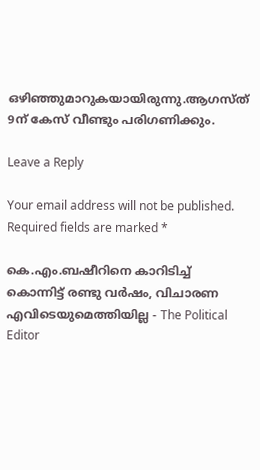ഒഴിഞ്ഞുമാറുകയായിരുന്നു.ആഗസ്ത് 9ന് കേസ് വീണ്ടും പരിഗണിക്കും.

Leave a Reply

Your email address will not be published. Required fields are marked *

കെ.എം.ബഷീറിനെ കാറിടിച്ച് കൊന്നിട്ട് രണ്ടു വര്‍ഷം, വിചാരണ എവിടെയുമെത്തിയില്ല - The Political Editor